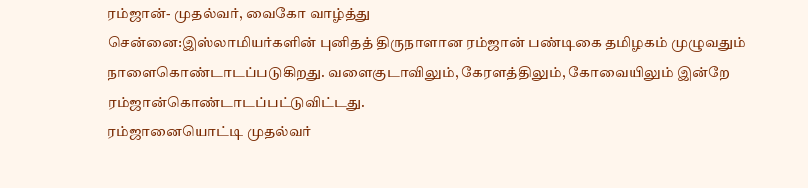ரம்ஜான்- முதல்வர், வைகோ வாழ்த்து
சென்னை:இஸ்லாமியர்களின் புனிதத் திருநாளான ரம்ஜான் பண்டிகை தமிழகம் முழுவதும் நாளைகொண்டாடப்படுகிறது. வளைகுடாவிலும், கேரளத்திலும், கோவையிலும் இன்றே ரம்ஜான்கொண்டாடப்பட்டுவிட்டது.
ரம்ஜானையொட்டி முதல்வர்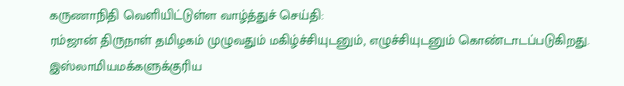கருணாநிதி வெளியிட்டுள்ள வாழ்த்துச் செய்தி:
ரம்ஜான் திருநாள் தமிழகம் முழுவதும் மகிழ்ச்சியுடனும், எழுச்சியுடனும் கொண்டாடப்படுகிறது. இஸ்லாமியமக்களுக்குரிய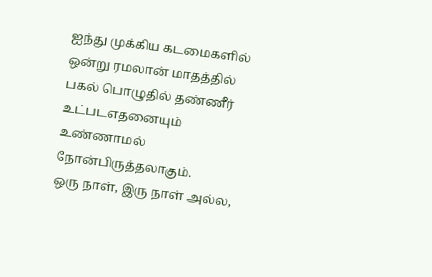ஐந்து முக்கிய கடமைகளில் ஒன்று ரமலான் மாதத்தில் பகல் பொழுதில் தண்ணீர் உட்படஎதனையும் உண்ணாமல் நோன்பிருத்தலாகும்.
ஒரு நாள், இரு நாள் அல்ல,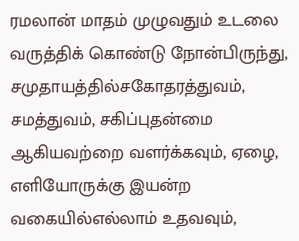ரமலான் மாதம் முழுவதும் உடலை வருத்திக் கொண்டு நோன்பிருந்து, சமுதாயத்தில்சகோதரத்துவம், சமத்துவம், சகிப்புதன்மை ஆகியவற்றை வளர்க்கவும், ஏழை, எளியோருக்கு இயன்ற வகையில்எல்லாம் உதவவும்,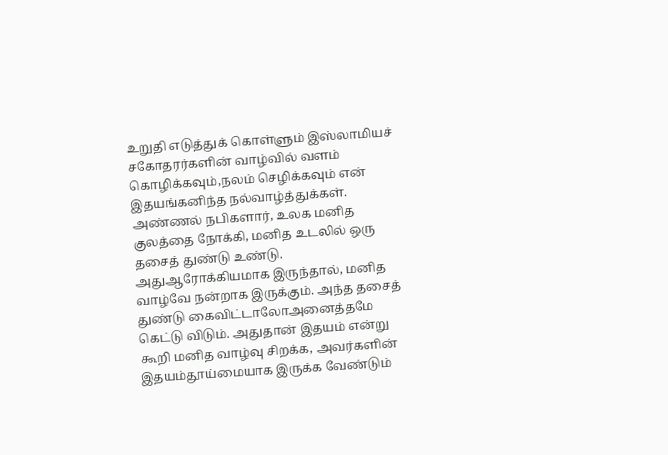உறுதி எடுத்துக் கொள்ளும் இஸ்லாமியச் சகோதரர்களின் வாழ்வில் வளம் கொழிக்கவும்,நலம் செழிக்கவும் என் இதயங்கனிந்த நல்வாழ்த்துக்கள்.
அண்ணல் நபிகளார், உலக மனித குலத்தை நோக்கி, மனித உடலில் ஒரு தசைத் துண்டு உண்டு. அதுஆரோக்கியமாக இருந்தால், மனித வாழ்வே நன்றாக இருக்கும். அந்த தசைத் துண்டு கைவிட்டாலோஅனைத்தமே கெட்டு விடும். அதுதான் இதயம் என்று கூறி மனித வாழ்வு சிறக்க, அவர்களின் இதயம்தூய்மையாக இருக்க வேண்டும்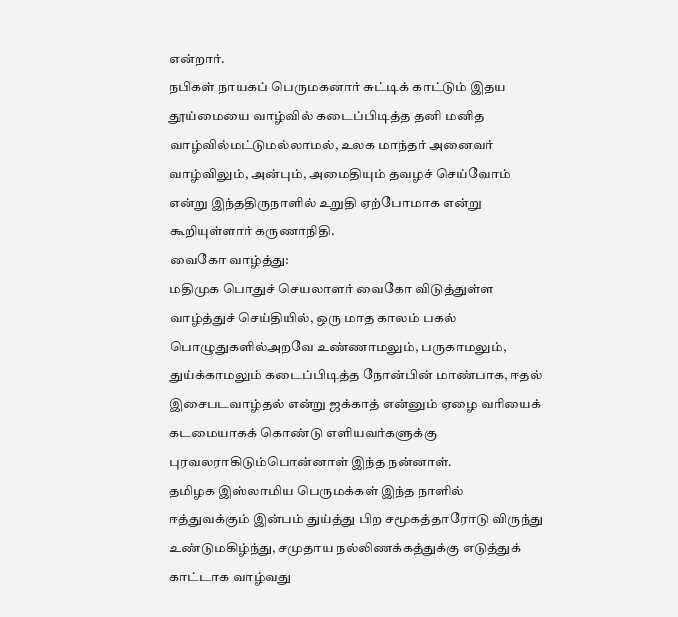என்றார்.
நபிகள் நாயகப் பெருமகனார் சுட்டிக் காட்டும் இதய தூய்மையை வாழ்வில் கடைப்பிடித்த தனி மனித வாழ்வில்மட்டுமல்லாமல், உலக மாந்தர் அனைவர் வாழ்விலும், அன்பும், அமைதியும் தவழச் செய்வோம் என்று இந்ததிருநாளில் உறுதி ஏற்போமாக என்று கூறியுள்ளார் கருணாநிதி.
வைகோ வாழ்த்து:
மதிமுக பொதுச் செயலாளர் வைகோ விடுத்துள்ள வாழ்த்துச் செய்தியில், ஒரு மாத காலம் பகல் பொழுதுகளில்அறவே உண்ணாமலும், பருகாமலும், துய்க்காமலும் கடைப்பிடித்த நோன்பின் மாண்பாக, ஈதல் இசைபடவாழ்தல் என்று ஜக்காத் என்னும் ஏழை வரியைக் கடமையாகக் கொண்டு எளியவர்களுக்கு புரவலராகிடும்பொன்னாள் இந்த நன்னாள்.
தமிழக இஸ்லாமிய பெருமக்கள் இந்த நாளில் ஈத்துவக்கும் இன்பம் துய்த்து பிற சமூகத்தாரோடு விருந்து உண்டுமகிழ்ந்து, சமுதாய நல்லிணக்கத்துக்கு எடுத்துக் காட்டாக வாழ்வது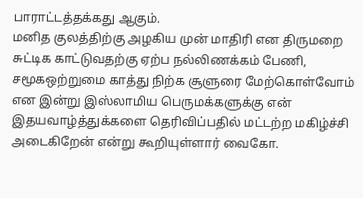பாராட்டத்தக்கது ஆகும்.
மனித குலத்திற்கு அழகிய முன் மாதிரி என திருமறை சுட்டிக காட்டுவதற்கு ஏற்ப நல்லிணக்கம் பேணி, சமூகஒற்றுமை காத்து நிற்க சூளுரை மேற்கொள்வோம் என இன்று இஸ்லாமிய பெருமக்களுக்கு என் இதயவாழ்த்துக்களை தெரிவிப்பதில் மட்டற்ற மகிழ்ச்சி அடைகிறேன் என்று கூறியுள்ளார் வைகோ.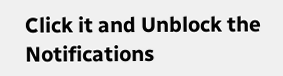Click it and Unblock the Notifications